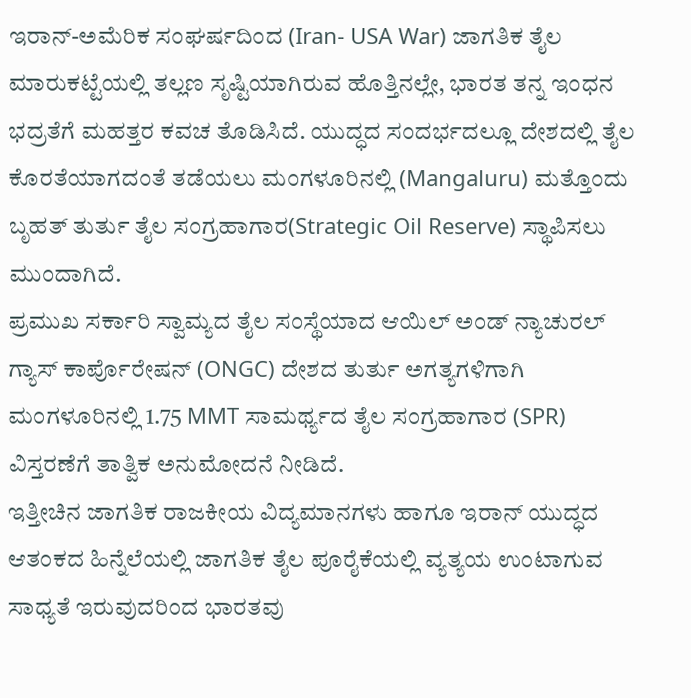ಇರಾನ್-ಅಮೆರಿಕ ಸಂಘರ್ಷದಿಂದ (Iran- USA War) ಜಾಗತಿಕ ತೈಲ ಮಾರುಕಟ್ಟೆಯಲ್ಲಿ ತಲ್ಲಣ ಸೃಷ್ಟಿಯಾಗಿರುವ ಹೊತ್ತಿನಲ್ಲೇ, ಭಾರತ ತನ್ನ ಇಂಧನ ಭದ್ರತೆಗೆ ಮಹತ್ತರ ಕವಚ ತೊಡಿಸಿದೆ. ಯುದ್ಧದ ಸಂದರ್ಭದಲ್ಲೂ ದೇಶದಲ್ಲಿ ತೈಲ ಕೊರತೆಯಾಗದಂತೆ ತಡೆಯಲು ಮಂಗಳೂರಿನಲ್ಲಿ (Mangaluru) ಮತ್ತೊಂದು ಬೃಹತ್ ತುರ್ತು ತೈಲ ಸಂಗ್ರಹಾಗಾರ(Strategic Oil Reserve) ಸ್ಥಾಪಿಸಲು ಮುಂದಾಗಿದೆ.
ಪ್ರಮುಖ ಸರ್ಕಾರಿ ಸ್ವಾಮ್ಯದ ತೈಲ ಸಂಸ್ಥೆಯಾದ ಆಯಿಲ್ ಅಂಡ್ ನ್ಯಾಚುರಲ್ ಗ್ಯಾಸ್ ಕಾರ್ಪೊರೇಷನ್ (ONGC) ದೇಶದ ತುರ್ತು ಅಗತ್ಯಗಳಿಗಾಗಿ ಮಂಗಳೂರಿನಲ್ಲಿ 1.75 MMT ಸಾಮರ್ಥ್ಯದ ತೈಲ ಸಂಗ್ರಹಾಗಾರ (SPR) ವಿಸ್ತರಣೆಗೆ ತಾತ್ವಿಕ ಅನುಮೋದನೆ ನೀಡಿದೆ.
ಇತ್ತೀಚಿನ ಜಾಗತಿಕ ರಾಜಕೀಯ ವಿದ್ಯಮಾನಗಳು ಹಾಗೂ ಇರಾನ್ ಯುದ್ಧದ ಆತಂಕದ ಹಿನ್ನೆಲೆಯಲ್ಲಿ ಜಾಗತಿಕ ತೈಲ ಪೂರೈಕೆಯಲ್ಲಿ ವ್ಯತ್ಯಯ ಉಂಟಾಗುವ ಸಾಧ್ಯತೆ ಇರುವುದರಿಂದ ಭಾರತವು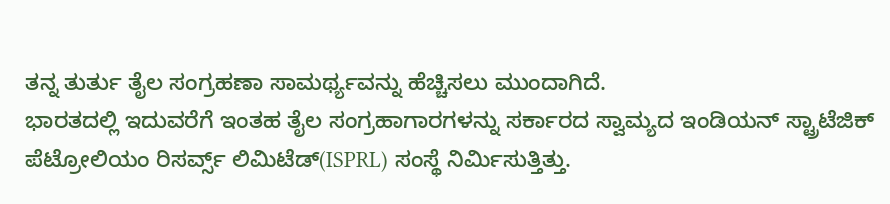ತನ್ನ ತುರ್ತು ತೈಲ ಸಂಗ್ರಹಣಾ ಸಾಮರ್ಥ್ಯವನ್ನು ಹೆಚ್ಚಿಸಲು ಮುಂದಾಗಿದೆ.
ಭಾರತದಲ್ಲಿ ಇದುವರೆಗೆ ಇಂತಹ ತೈಲ ಸಂಗ್ರಹಾಗಾರಗಳನ್ನು ಸರ್ಕಾರದ ಸ್ವಾಮ್ಯದ ಇಂಡಿಯನ್ ಸ್ಟ್ರಾಟೆಜಿಕ್ ಪೆಟ್ರೋಲಿಯಂ ರಿಸರ್ವ್ಸ್ ಲಿಮಿಟೆಡ್(ISPRL) ಸಂಸ್ಥೆ ನಿರ್ಮಿಸುತ್ತಿತ್ತು.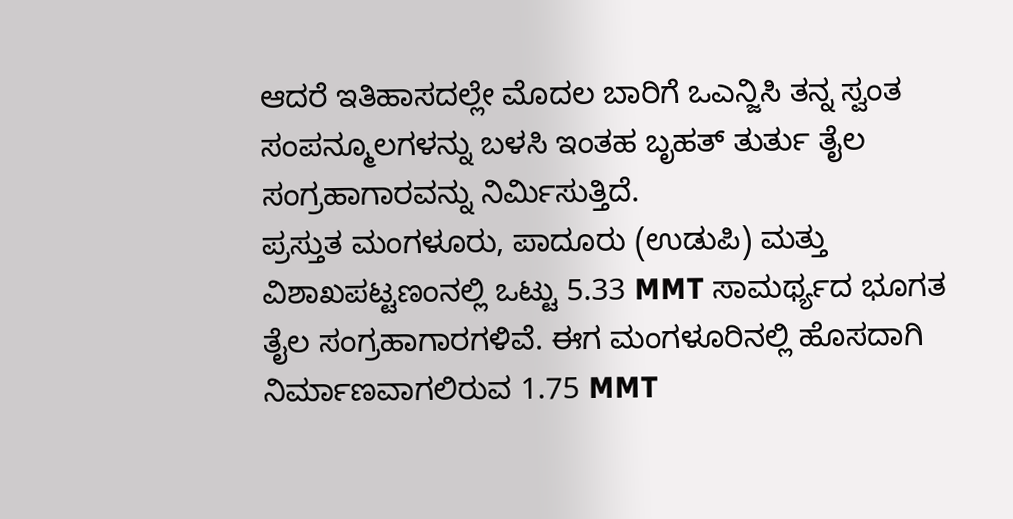ಆದರೆ ಇತಿಹಾಸದಲ್ಲೇ ಮೊದಲ ಬಾರಿಗೆ ಒಎನ್ಜಿಸಿ ತನ್ನ ಸ್ವಂತ ಸಂಪನ್ಮೂಲಗಳನ್ನು ಬಳಸಿ ಇಂತಹ ಬೃಹತ್ ತುರ್ತು ತೈಲ ಸಂಗ್ರಹಾಗಾರವನ್ನು ನಿರ್ಮಿಸುತ್ತಿದೆ.
ಪ್ರಸ್ತುತ ಮಂಗಳೂರು, ಪಾದೂರು (ಉಡುಪಿ) ಮತ್ತು ವಿಶಾಖಪಟ್ಟಣಂನಲ್ಲಿ ಒಟ್ಟು 5.33 MMT ಸಾಮರ್ಥ್ಯದ ಭೂಗತ ತೈಲ ಸಂಗ್ರಹಾಗಾರಗಳಿವೆ. ಈಗ ಮಂಗಳೂರಿನಲ್ಲಿ ಹೊಸದಾಗಿ ನಿರ್ಮಾಣವಾಗಲಿರುವ 1.75 MMT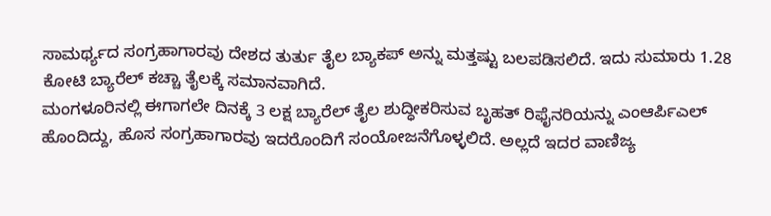ಸಾಮರ್ಥ್ಯದ ಸಂಗ್ರಹಾಗಾರವು ದೇಶದ ತುರ್ತು ತೈಲ ಬ್ಯಾಕಪ್ ಅನ್ನು ಮತ್ತಷ್ಟು ಬಲಪಡಿಸಲಿದೆ. ಇದು ಸುಮಾರು 1.28 ಕೋಟಿ ಬ್ಯಾರೆಲ್ ಕಚ್ಚಾ ತೈಲಕ್ಕೆ ಸಮಾನವಾಗಿದೆ.
ಮಂಗಳೂರಿನಲ್ಲಿ ಈಗಾಗಲೇ ದಿನಕ್ಕೆ 3 ಲಕ್ಷ ಬ್ಯಾರೆಲ್ ತೈಲ ಶುದ್ಧೀಕರಿಸುವ ಬೃಹತ್ ರಿಫೈನರಿಯನ್ನು ಎಂಆರ್ಪಿಎಲ್ ಹೊಂದಿದ್ದು, ಹೊಸ ಸಂಗ್ರಹಾಗಾರವು ಇದರೊಂದಿಗೆ ಸಂಯೋಜನೆಗೊಳ್ಳಲಿದೆ. ಅಲ್ಲದೆ ಇದರ ವಾಣಿಜ್ಯ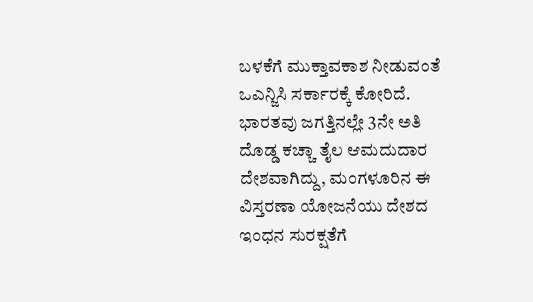ಬಳಕೆಗೆ ಮುಕ್ತಾವಕಾಶ ನೀಡುವಂತೆ ಒಎನ್ಜಿಸಿ ಸರ್ಕಾರಕ್ಕೆ ಕೋರಿದೆ.
ಭಾರತವು ಜಗತ್ತಿನಲ್ಲೇ 3ನೇ ಅತಿ ದೊಡ್ಡ ಕಚ್ಚಾ ತೈಲ ಆಮದುದಾರ ದೇಶವಾಗಿದ್ದು, ಮಂಗಳೂರಿನ ಈ ವಿಸ್ತರಣಾ ಯೋಜನೆಯು ದೇಶದ ಇಂಧನ ಸುರಕ್ಷತೆಗೆ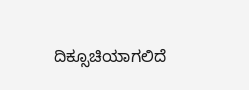ದಿಕ್ಸೂಚಿಯಾಗಲಿದೆ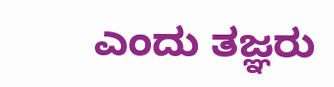ಎಂದು ತಜ್ಞರು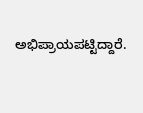ಅಭಿಪ್ರಾಯಪಟ್ಟಿದ್ದಾರೆ.